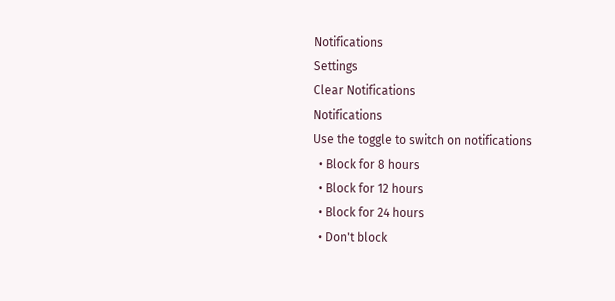Notifications
Settings
Clear Notifications
Notifications
Use the toggle to switch on notifications
  • Block for 8 hours
  • Block for 12 hours
  • Block for 24 hours
  • Don't block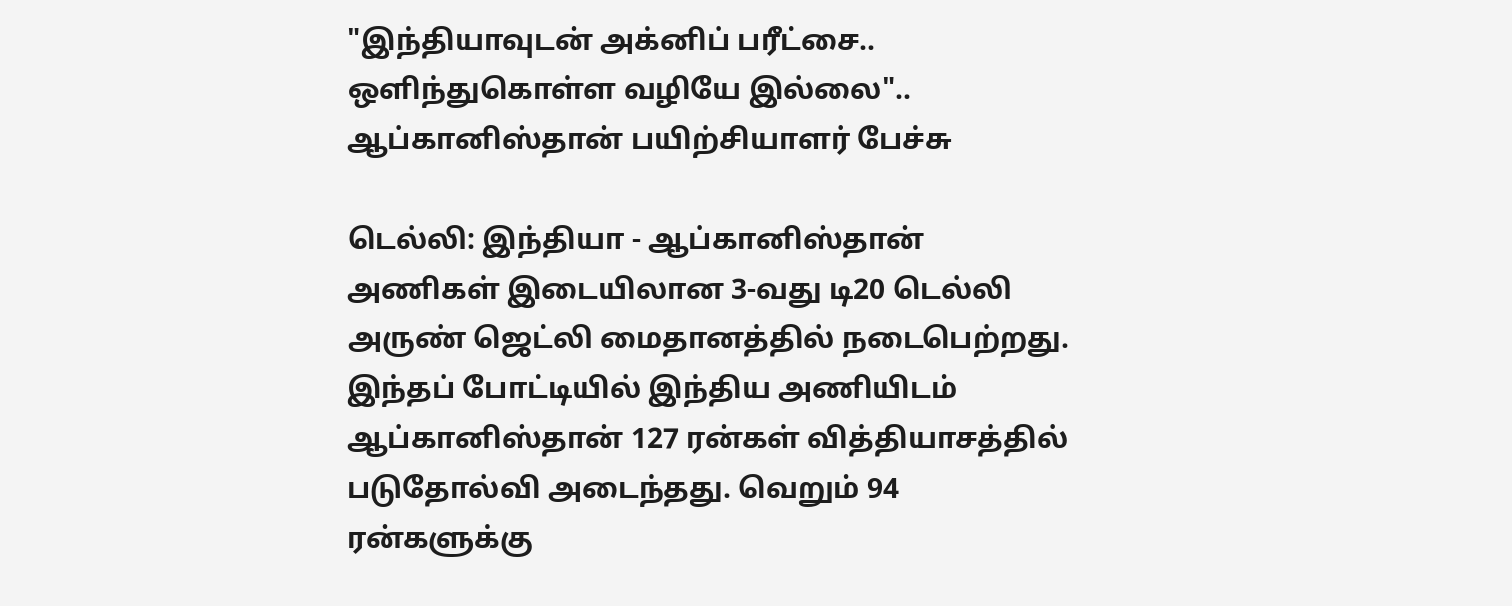"இந்தியாவுடன் அக்னிப் பரீட்சை.. ஒளிந்துகொள்ள வழியே இல்லை".. ஆப்கானிஸ்தான் பயிற்சியாளர் பேச்சு

டெல்லி: இந்தியா - ஆப்கானிஸ்தான் அணிகள் இடையிலான 3-வது டி20 டெல்லி அருண் ஜெட்லி மைதானத்தில் நடைபெற்றது. இந்தப் போட்டியில் இந்திய அணியிடம் ஆப்கானிஸ்தான் 127 ரன்கள் வித்தியாசத்தில் படுதோல்வி அடைந்தது. வெறும் 94 ரன்களுக்கு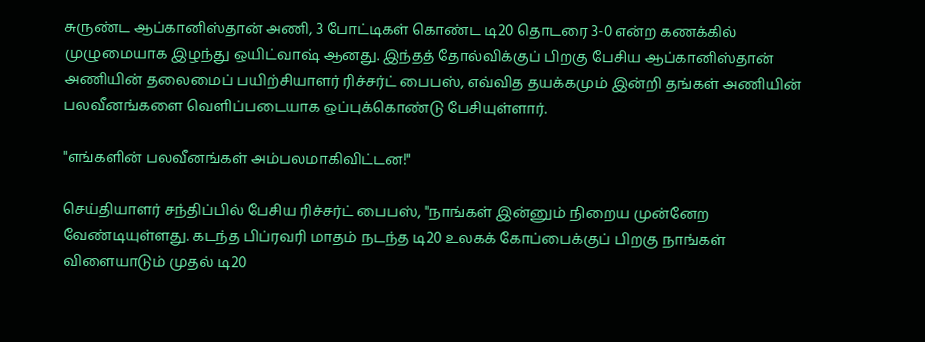சுருண்ட ஆப்கானிஸ்தான் அணி, 3 போட்டிகள் கொண்ட டி20 தொடரை 3-0 என்ற கணக்கில் முழுமையாக இழந்து ஒயிட்வாஷ் ஆனது. இந்தத் தோல்விக்குப் பிறகு பேசிய ஆப்கானிஸ்தான் அணியின் தலைமைப் பயிற்சியாளர் ரிச்சர்ட் பைபஸ், எவ்வித தயக்கமும் இன்றி தங்கள் அணியின் பலவீனங்களை வெளிப்படையாக ஒப்புக்கொண்டு பேசியுள்ளார்.

"எங்களின் பலவீனங்கள் அம்பலமாகிவிட்டன!"

செய்தியாளர் சந்திப்பில் பேசிய ரிச்சர்ட் பைபஸ், "நாங்கள் இன்னும் நிறைய முன்னேற வேண்டியுள்ளது. கடந்த பிப்ரவரி மாதம் நடந்த டி20 உலகக் கோப்பைக்குப் பிறகு நாங்கள் விளையாடும் முதல் டி20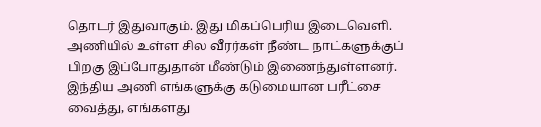தொடர் இதுவாகும். இது மிகப்பெரிய இடைவெளி. அணியில் உள்ள சில வீரர்கள் நீண்ட நாட்களுக்குப் பிறகு இப்போதுதான் மீண்டும் இணைந்துள்ளனர். இந்திய அணி எங்களுக்கு கடுமையான பரீட்சை வைத்து, எங்களது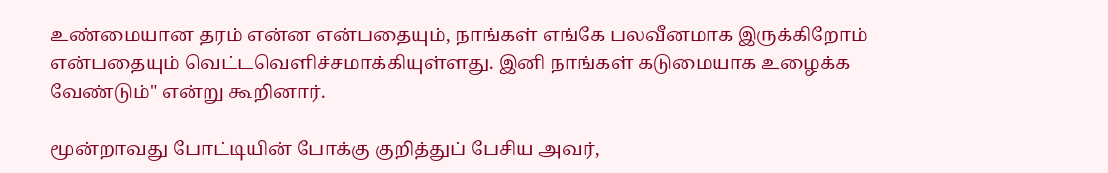உண்மையான தரம் என்ன என்பதையும், நாங்கள் எங்கே பலவீனமாக இருக்கிறோம் என்பதையும் வெட்டவெளிச்சமாக்கியுள்ளது. இனி நாங்கள் கடுமையாக உழைக்க வேண்டும்" என்று கூறினார்.

மூன்றாவது போட்டியின் போக்கு குறித்துப் பேசிய அவர்,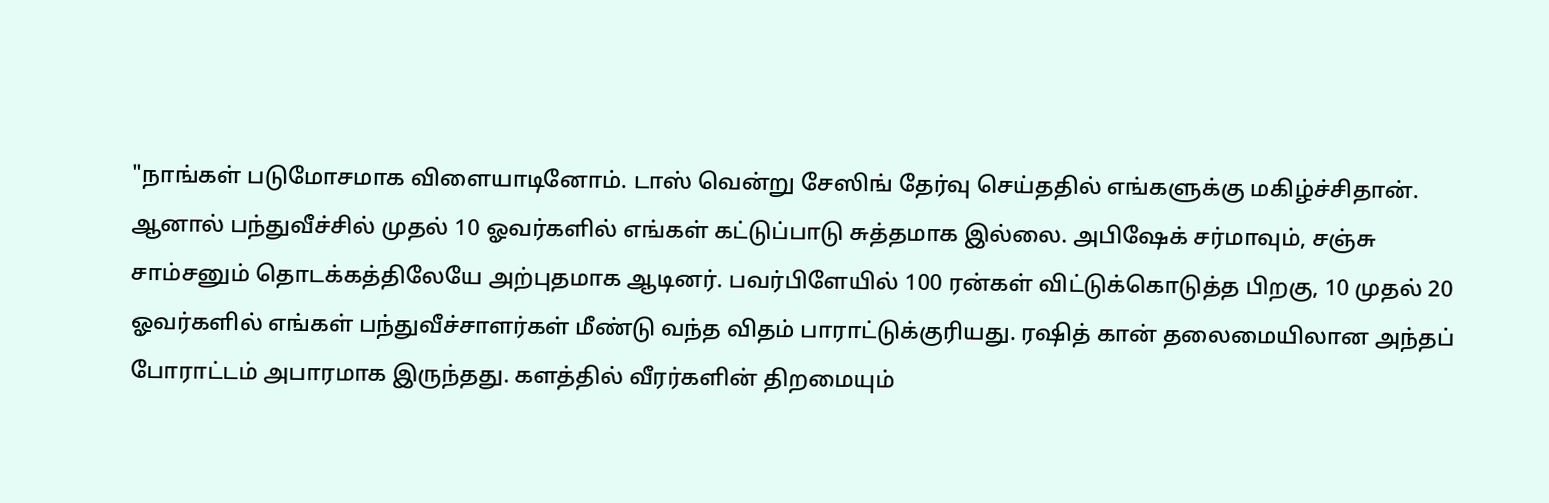"நாங்கள் படுமோசமாக விளையாடினோம். டாஸ் வென்று சேஸிங் தேர்வு செய்ததில் எங்களுக்கு மகிழ்ச்சிதான். ஆனால் பந்துவீச்சில் முதல் 10 ஓவர்களில் எங்கள் கட்டுப்பாடு சுத்தமாக இல்லை. அபிஷேக் சர்மாவும், சஞ்சு சாம்சனும் தொடக்கத்திலேயே அற்புதமாக ஆடினர். பவர்பிளேயில் 100 ரன்கள் விட்டுக்கொடுத்த பிறகு, 10 முதல் 20 ஓவர்களில் எங்கள் பந்துவீச்சாளர்கள் மீண்டு வந்த விதம் பாராட்டுக்குரியது. ரஷித் கான் தலைமையிலான அந்தப் போராட்டம் அபாரமாக இருந்தது. களத்தில் வீரர்களின் திறமையும்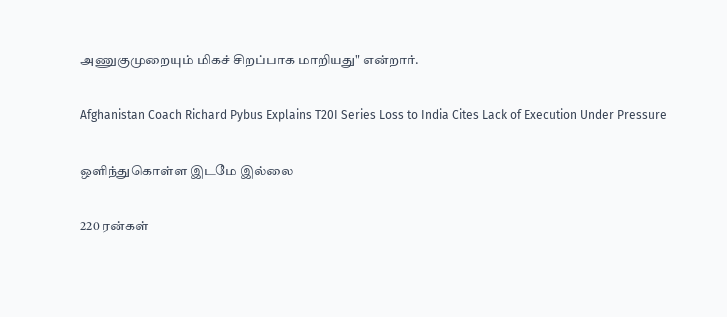அணுகுமுறையும் மிகச் சிறப்பாக மாறியது" என்றார்.

Afghanistan Coach Richard Pybus Explains T20I Series Loss to India Cites Lack of Execution Under Pressure

ஒளிந்துகொள்ள இடமே இல்லை

220 ரன்கள்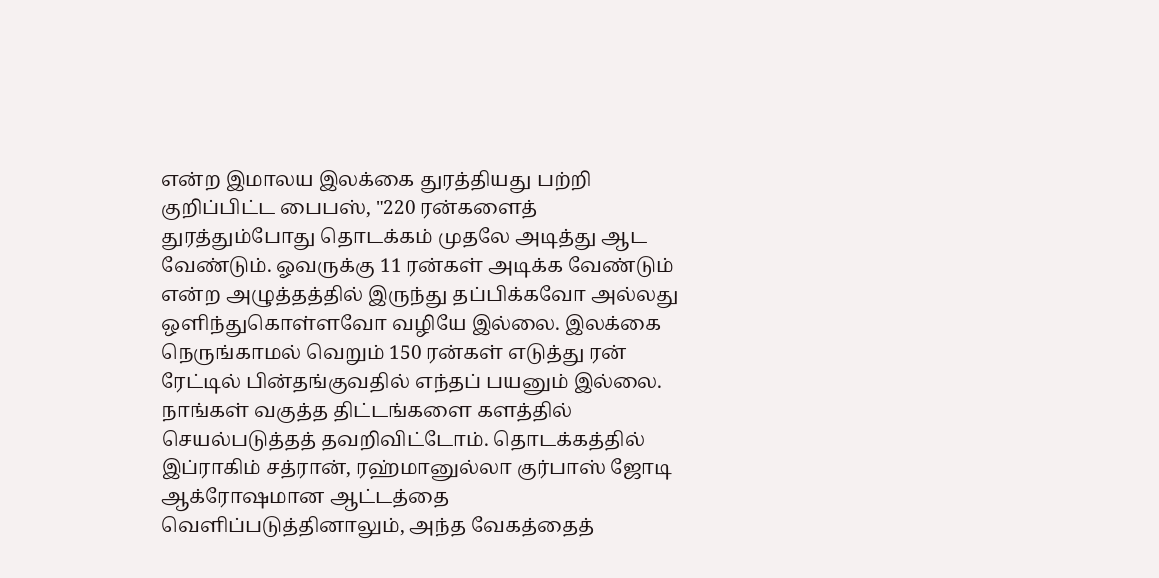என்ற இமாலய இலக்கை துரத்தியது பற்றி குறிப்பிட்ட பைபஸ், "220 ரன்களைத் துரத்தும்போது தொடக்கம் முதலே அடித்து ஆட வேண்டும். ஓவருக்கு 11 ரன்கள் அடிக்க வேண்டும் என்ற அழுத்தத்தில் இருந்து தப்பிக்கவோ அல்லது ஒளிந்துகொள்ளவோ வழியே இல்லை. இலக்கை நெருங்காமல் வெறும் 150 ரன்கள் எடுத்து ரன் ரேட்டில் பின்தங்குவதில் எந்தப் பயனும் இல்லை. நாங்கள் வகுத்த திட்டங்களை களத்தில் செயல்படுத்தத் தவறிவிட்டோம். தொடக்கத்தில் இப்ராகிம் சத்ரான், ரஹ்மானுல்லா குர்பாஸ் ஜோடி ஆக்ரோஷமான ஆட்டத்தை வெளிப்படுத்தினாலும், அந்த வேகத்தைத்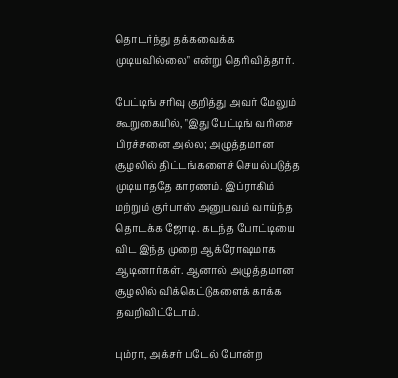தொடர்ந்து தக்கவைக்க முடியவில்லை" என்று தெரிவித்தார்.

பேட்டிங் சரிவு குறித்து அவர் மேலும் கூறுகையில், "இது பேட்டிங் வரிசை பிரச்சனை அல்ல; அழுத்தமான சூழலில் திட்டங்களைச் செயல்படுத்த முடியாததே காரணம். இப்ராகிம் மற்றும் குர்பாஸ் அனுபவம் வாய்ந்த தொடக்க ஜோடி. கடந்த போட்டியை விட இந்த முறை ஆக்ரோஷமாக ஆடினார்கள். ஆனால் அழுத்தமான சூழலில் விக்கெட்டுகளைக் காக்க தவறிவிட்டோம்.

பும்ரா, அக்சர் படேல் போன்ற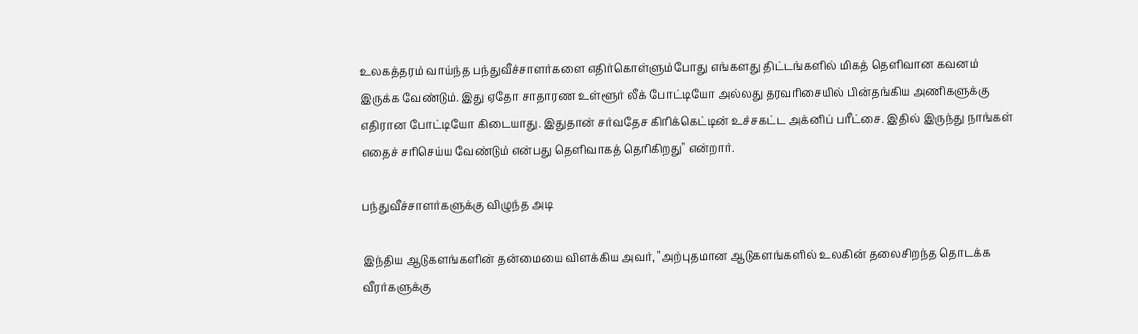உலகத்தரம் வாய்ந்த பந்துவீச்சாளர்களை எதிர்கொள்ளும்போது எங்களது திட்டங்களில் மிகத் தெளிவான கவனம் இருக்க வேண்டும். இது ஏதோ சாதாரண உள்ளூர் லீக் போட்டியோ அல்லது தரவரிசையில் பின்தங்கிய அணிகளுக்கு எதிரான போட்டியோ கிடையாது. இதுதான் சர்வதேச கிரிக்கெட்டின் உச்சகட்ட அக்னிப் பரீட்சை. இதில் இருந்து நாங்கள் எதைச் சரிசெய்ய வேண்டும் என்பது தெளிவாகத் தெரிகிறது" என்றார்.

பந்துவீச்சாளர்களுக்கு விழுந்த அடி

இந்திய ஆடுகளங்களின் தன்மையை விளக்கிய அவர், "அற்புதமான ஆடுகளங்களில் உலகின் தலைசிறந்த தொடக்க வீரர்களுக்கு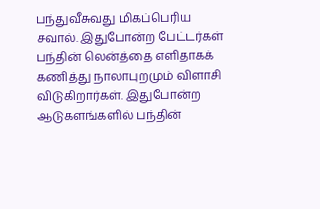பந்துவீசுவது மிகப்பெரிய சவால். இதுபோன்ற பேட்டர்கள் பந்தின் லென்த்தை எளிதாகக் கணித்து நாலாபுறமும் விளாசி விடுகிறார்கள். இதுபோன்ற ஆடுகளங்களில் பந்தின்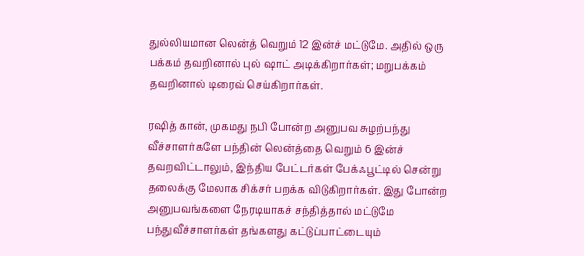துல்லியமான லென்த் வெறும் 12 இன்ச் மட்டுமே. அதில் ஒரு பக்கம் தவறினால் புல் ஷாட் அடிக்கிறார்கள்; மறுபக்கம் தவறினால் டிரைவ் செய்கிறார்கள்.

ரஷித் கான், முகமது நபி போன்ற அனுபவ சுழற்பந்து வீச்சாளர்களே பந்தின் லென்த்தை வெறும் 6 இன்ச் தவறவிட்டாலும், இந்திய பேட்டர்கள் பேக்ஃபூட்டில் சென்று தலைக்கு மேலாக சிக்சர் பறக்க விடுகிறார்கள். இது போன்ற அனுபவங்களை நேரடியாகச் சந்தித்தால் மட்டுமே பந்துவீச்சாளர்கள் தங்களது கட்டுப்பாட்டையும்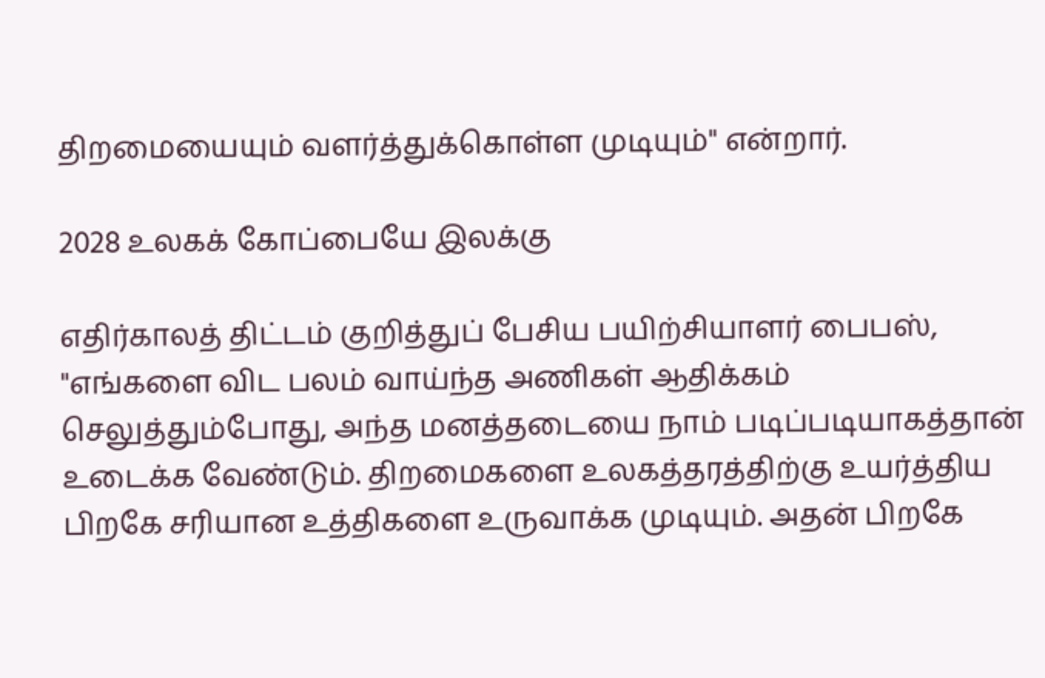திறமையையும் வளர்த்துக்கொள்ள முடியும்" என்றார்.

2028 உலகக் கோப்பையே இலக்கு

எதிர்காலத் திட்டம் குறித்துப் பேசிய பயிற்சியாளர் பைபஸ், "எங்களை விட பலம் வாய்ந்த அணிகள் ஆதிக்கம் செலுத்தும்போது, அந்த மனத்தடையை நாம் படிப்படியாகத்தான் உடைக்க வேண்டும். திறமைகளை உலகத்தரத்திற்கு உயர்த்திய பிறகே சரியான உத்திகளை உருவாக்க முடியும். அதன் பிறகே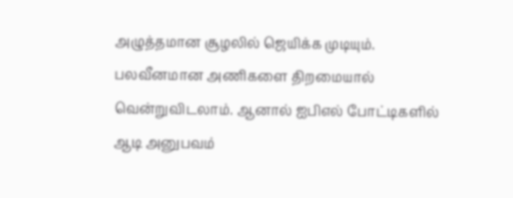அழுத்தமான சூழலில் ஜெயிக்க முடியும். பலவீனமான அணிகளை திறமையால் வென்றுவிடலாம். ஆனால் ஐபிஎல் போட்டிகளில் ஆடி அனுபவம்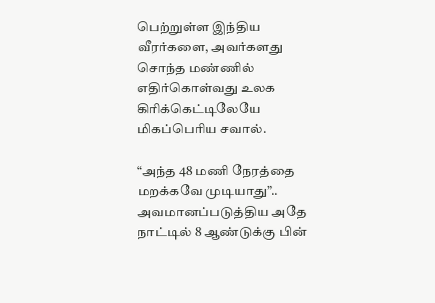பெற்றுள்ள இந்திய வீரர்களை, அவர்களது சொந்த மண்ணில் எதிர்கொள்வது உலக கிரிக்கெட்டிலேயே மிகப்பெரிய சவால்.

“அந்த 48 மணி நேரத்தை மறக்கவே முடியாது”.. அவமானப்படுத்திய அதே நாட்டில் 8 ஆண்டுக்கு பின்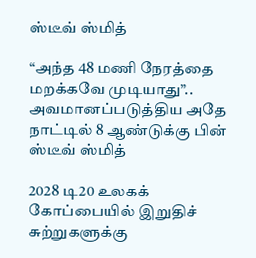ஸ்டீவ் ஸ்மித்

“அந்த 48 மணி நேரத்தை மறக்கவே முடியாது”.. அவமானப்படுத்திய அதே நாட்டில் 8 ஆண்டுக்கு பின் ஸ்டீவ் ஸ்மித்

2028 டி20 உலகக் கோப்பையில் இறுதிச் சுற்றுகளுக்கு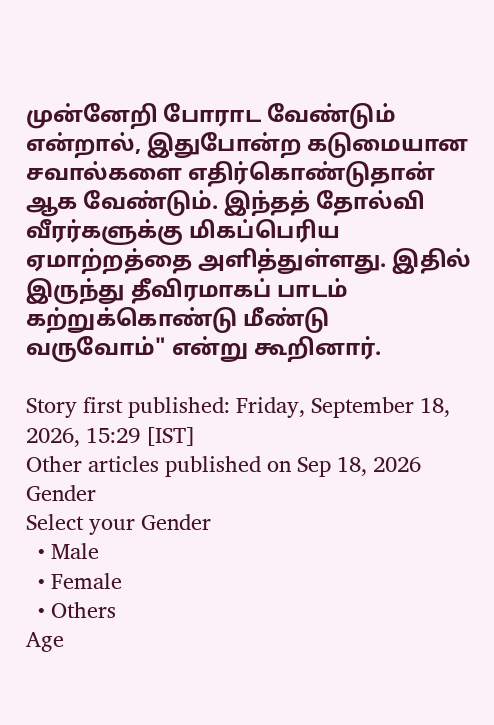முன்னேறி போராட வேண்டும் என்றால், இதுபோன்ற கடுமையான சவால்களை எதிர்கொண்டுதான் ஆக வேண்டும். இந்தத் தோல்வி வீரர்களுக்கு மிகப்பெரிய ஏமாற்றத்தை அளித்துள்ளது. இதில் இருந்து தீவிரமாகப் பாடம் கற்றுக்கொண்டு மீண்டு வருவோம்" என்று கூறினார்.

Story first published: Friday, September 18, 2026, 15:29 [IST]
Other articles published on Sep 18, 2026
Gender
Select your Gender
  • Male
  • Female
  • Others
Age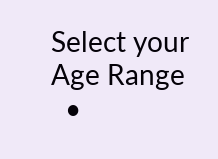Select your Age Range
  •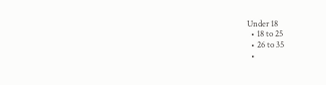Under 18
  • 18 to 25
  • 26 to 35
  •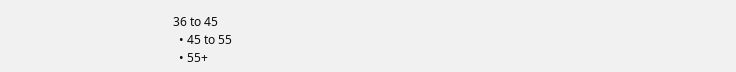36 to 45
  • 45 to 55
  • 55+